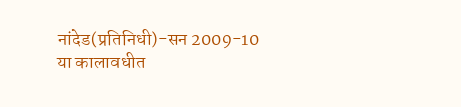नांदेड(प्रतिनिधी)-सन 2009-10 या कालावधीत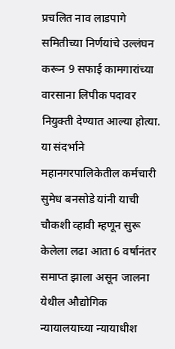प्रचलित नाव लाडपागे समितीच्या निर्णयांचे उल्लंघन करून 9 सफाई कामगारांच्या वारसाना लिपीक पदावर नियुक्ती देण्यात आल्या होत्या. या संदर्भाने महानगरपालिकेतील कर्मचारी सुमेध बनसोडे यांनी याची चौकशी व्हावी म्हणून सुरू केलेला लढा आता 6 वर्षानंतर समाप्त झाला असून जालना येथील औद्योगिक न्यायालयाच्या न्यायाधीश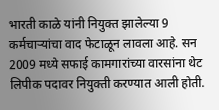भारती काळे यांनी नियुक्त झालेल्या 9 कर्मचाऱ्यांचा वाद फेटाळून लावला आहे. सन 2009 मध्ये सफाई कामगारांच्या वारसांना थेट लिपीक पदावर नियुक्ती करण्यात आली होती.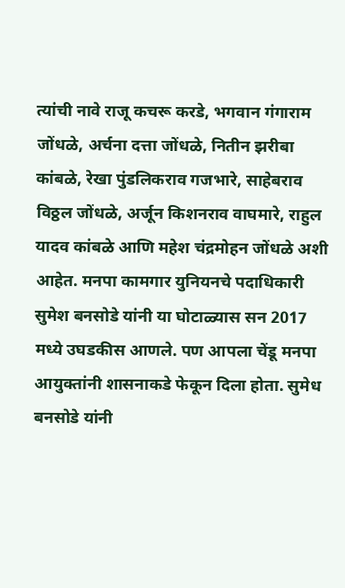त्यांची नावे राजू कचरू करडे, भगवान गंगाराम जोंधळे, अर्चना दत्ता जोंधळे, नितीन झरीबा कांबळे, रेखा पुंडलिकराव गजभारे, साहेबराव विठ्ठल जोंधळे, अर्जून किशनराव वाघमारे, राहुल यादव कांबळे आणि महेश चंद्रमोहन जोंधळे अशी आहेत. मनपा कामगार युनियनचे पदाधिकारी सुमेश बनसोडे यांनी या घोटाळ्यास सन 2017 मध्ये उघडकीस आणले. पण आपला चेंडू मनपा आयुक्तांनी शासनाकडे फेकून दिला होता. सुमेध बनसोडे यांनी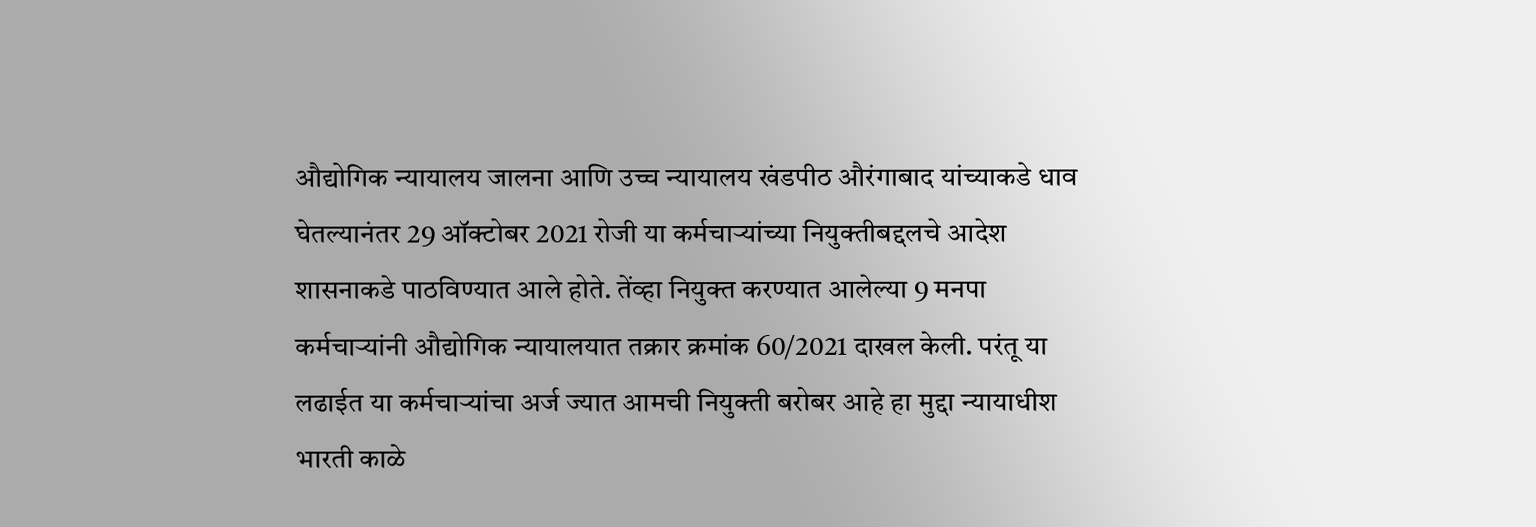औद्योगिक न्यायालय जालना आणि उच्च न्यायालय खंडपीठ औरंगाबाद यांच्याकडे धाव घेतल्यानंतर 29 ऑक्टोबर 2021 रोजी या कर्मचाऱ्यांच्या नियुक्तीबद्दलचे आदेश शासनाकडे पाठविण्यात आले होते. तेंव्हा नियुक्त करण्यात आलेल्या 9 मनपा कर्मचाऱ्यांनी औद्योगिक न्यायालयात तक्रार क्रमांक 60/2021 दाखल केली. परंतू या लढाईत या कर्मचाऱ्यांचा अर्ज ज्यात आमची नियुक्ती बरोबर आहे हा मुद्दा न्यायाधीश भारती काळे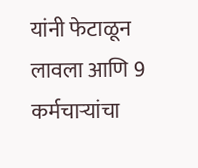यांनी फेटाळून लावला आणि 9 कर्मचाऱ्यांचा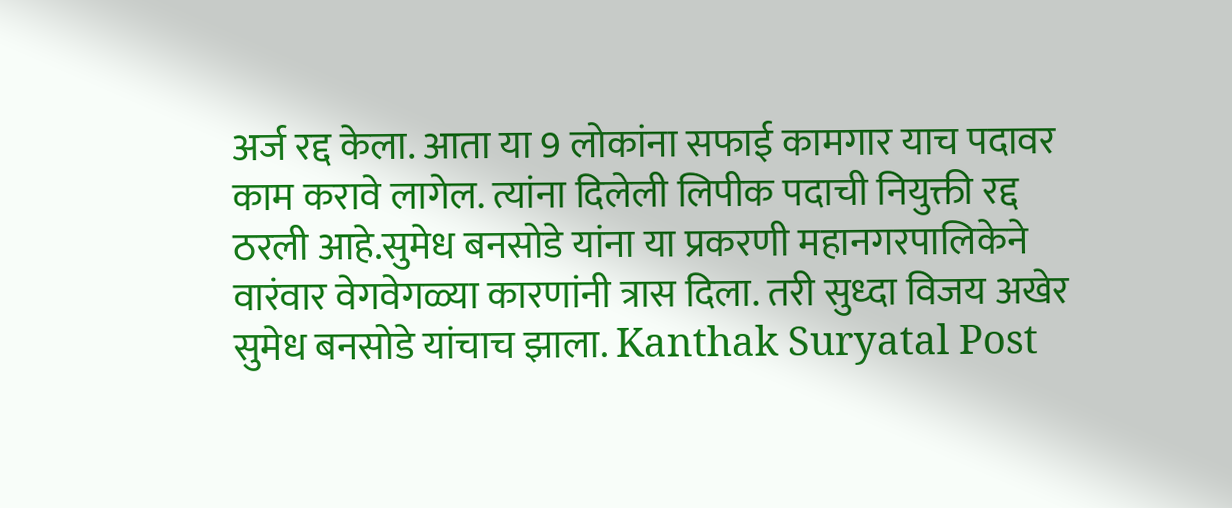अर्ज रद्द केला. आता या 9 लोकांना सफाई कामगार याच पदावर काम करावे लागेल. त्यांना दिलेली लिपीक पदाची नियुक्ती रद्द ठरली आहे.सुमेध बनसोडे यांना या प्रकरणी महानगरपालिकेने वारंवार वेगवेगळ्या कारणांनी त्रास दिला. तरी सुध्दा विजय अखेर सुमेध बनसोडे यांचाच झाला. Kanthak Suryatal Post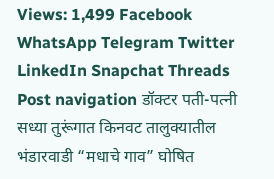Views: 1,499 Facebook WhatsApp Telegram Twitter LinkedIn Snapchat Threads Post navigation डॉक्टर पती-पत्नी सध्या तुरूंगात किनवट तालुक्यातील भंडारवाडी “मधाचे गाव” घोषित